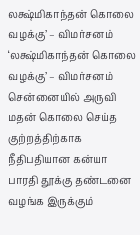லக்ஷ்மிகாந்தன் கொலை வழக்கு’ – விமர்சனம்
‘லக்ஷ்மிகாந்தன் கொலை வழக்கு’ – விமர்சனம் சென்னையில் அருவி மதன் கொலை செய்த குற்றத்திற்காக நீதிபதியான கன்யா பாரதி தூக்கு தண்டனை வழங்க இருக்கும்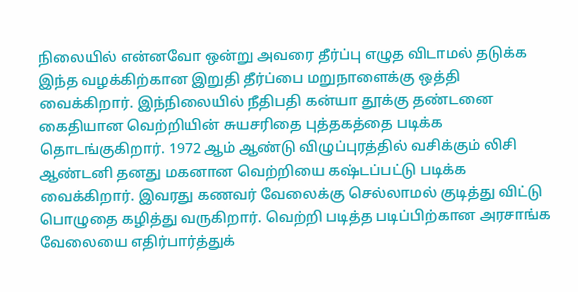நிலையில் என்னவோ ஒன்று அவரை தீர்ப்பு எழுத விடாமல் தடுக்க இந்த வழக்கிற்கான இறுதி தீர்ப்பை மறுநாளைக்கு ஒத்தி வைக்கிறார். இந்நிலையில் நீதிபதி கன்யா தூக்கு தண்டனை கைதியான வெற்றியின் சுயசரிதை புத்தகத்தை படிக்க தொடங்குகிறார். 1972 ஆம் ஆண்டு விழுப்புரத்தில் வசிக்கும் லிசி ஆண்டனி தனது மகனான வெற்றியை கஷ்டப்பட்டு படிக்க வைக்கிறார். இவரது கணவர் வேலைக்கு செல்லாமல் குடித்து விட்டு பொழுதை கழித்து வருகிறார். வெற்றி படித்த படிப்பிற்கான அரசாங்க வேலையை எதிர்பார்த்துக்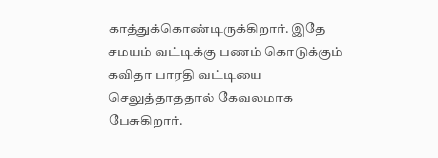காத்துக்கொண்டிருக்கிறார். இதே சமயம் வட்டிக்கு பணம் கொடுக்கும் கவிதா பாரதி வட்டியை செலுத்தாததால் கேவலமாக பேசுகிறார்.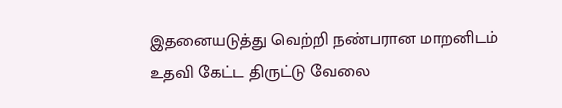இதனையடுத்து வெற்றி நண்பரான மாறனிடம் உதவி கேட்ட திருட்டு வேலை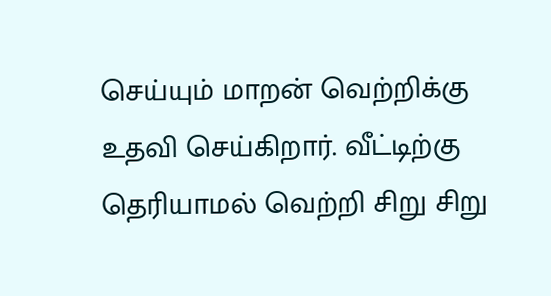செய்யும் மாறன் வெற்றிக்கு உதவி செய்கிறார். வீட்டிற்கு தெரியாமல் வெற்றி சிறு சிறு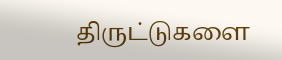திருட்டுகளை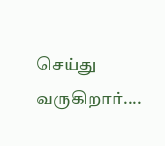செய்து வருகிறார்....